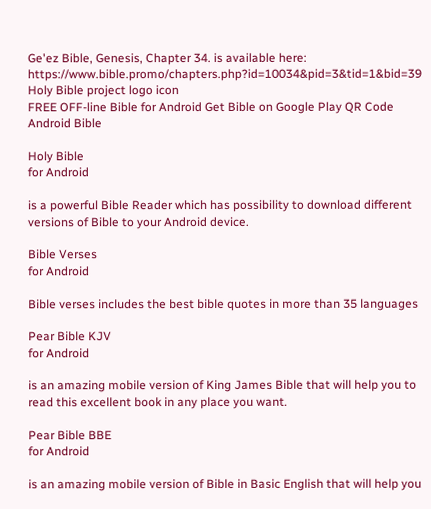Ge'ez Bible, Genesis, Chapter 34. is available here: https://www.bible.promo/chapters.php?id=10034&pid=3&tid=1&bid=39
Holy Bible project logo icon
FREE OFF-line Bible for Android Get Bible on Google Play QR Code Android Bible

Holy Bible
for Android

is a powerful Bible Reader which has possibility to download different versions of Bible to your Android device.

Bible Verses
for Android

Bible verses includes the best bible quotes in more than 35 languages

Pear Bible KJV
for Android

is an amazing mobile version of King James Bible that will help you to read this excellent book in any place you want.

Pear Bible BBE
for Android

is an amazing mobile version of Bible in Basic English that will help you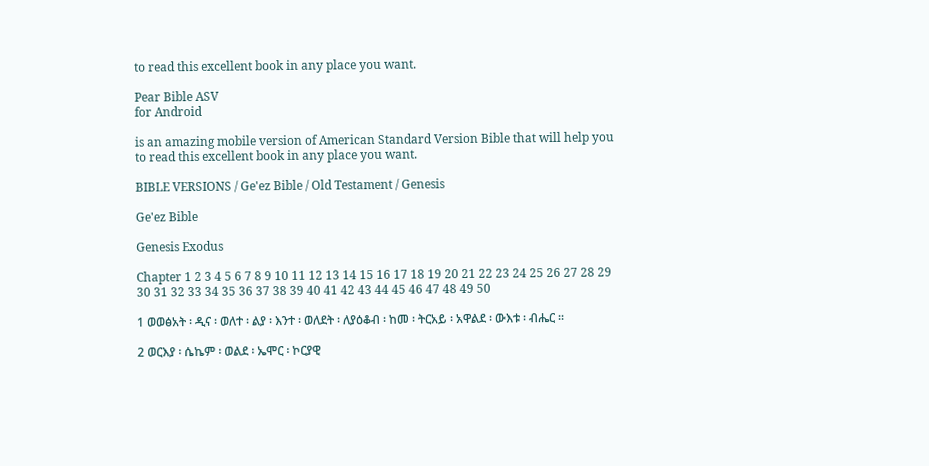to read this excellent book in any place you want.

Pear Bible ASV
for Android

is an amazing mobile version of American Standard Version Bible that will help you to read this excellent book in any place you want.

BIBLE VERSIONS / Ge'ez Bible / Old Testament / Genesis

Ge'ez Bible

Genesis Exodus

Chapter 1 2 3 4 5 6 7 8 9 10 11 12 13 14 15 16 17 18 19 20 21 22 23 24 25 26 27 28 29 30 31 32 33 34 35 36 37 38 39 40 41 42 43 44 45 46 47 48 49 50

1 ወወፅአት ፡ ዲና ፡ ወለተ ፡ ልያ ፡ እንተ ፡ ወለደት ፡ ለያዕቆብ ፡ ከመ ፡ ትርአይ ፡ አዋልደ ፡ ውእቱ ፡ ብሔር ።

2 ወርእያ ፡ ሴኬም ፡ ወልደ ፡ ኤሞር ፡ ኮርያዊ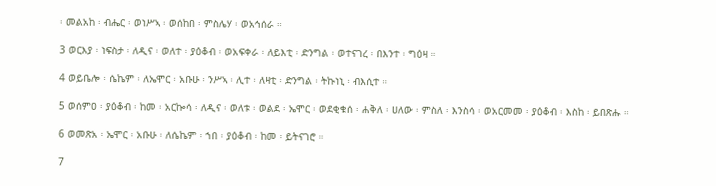፡ መልአከ ፡ ብሔር ፡ ወነሥኣ ፡ ወሰከበ ፡ ምስሌሃ ፡ ወአኅሰራ ።

3 ወርእያ ፡ ነፍስታ ፡ ለዲና ፡ ወለተ ፡ ያዕቆብ ፡ ወአፍቀራ ፡ ለይእቲ ፡ ድንግል ፡ ወተናገረ ፡ በእንተ ፡ ግዕዛ ።

4 ወይቤሎ ፡ ሴኬም ፡ ለኤሞር ፡ አቡሁ ፡ ንሥኣ ፡ ሊተ ፡ ለዛቲ ፡ ድንግል ፡ ትኩነኒ ፡ ብእሲተ ።

5 ወሰምዐ ፡ ያዕቆብ ፡ ከመ ፡ አርኰሳ ፡ ለዲና ፡ ወለቱ ፡ ወልደ ፡ ኤሞር ፡ ወደቂቁሰ ፡ ሐቅለ ፡ ሀለው ፡ ምስለ ፡ እንስሳ ፡ ወአርመመ ፡ ያዕቆብ ፡ እስከ ፡ ይበጽሑ ።

6 ወመጽአ ፡ ኤሞር ፡ አቡሁ ፡ ለሴኬም ፡ ኀበ ፡ ያዕቆብ ፡ ከመ ፡ ይትናገሮ ።

7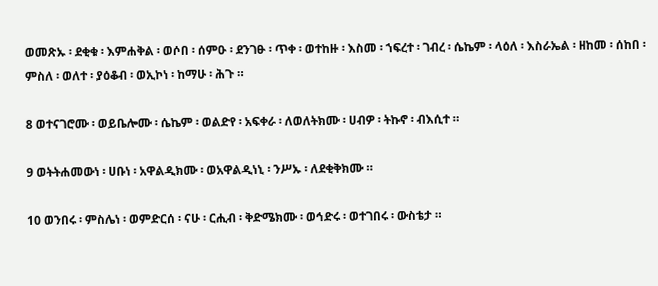ወመጽኡ ፡ ደቂቁ ፡ እምሐቅል ፡ ወሶበ ፡ ሰምዑ ፡ ደንገፁ ፡ ጥቀ ፡ ወተከዙ ፡ እስመ ፡ ኀፍረተ ፡ ገብረ ፡ ሴኬም ፡ ላዕለ ፡ እስራኤል ፡ ዘከመ ፡ ሰከበ ፡ ምስለ ፡ ወለተ ፡ ያዕቆብ ፡ ወኢኮነ ፡ ከማሁ ፡ ሕጉ ።

8 ወተናገሮሙ ፡ ወይቤሎሙ ፡ ሴኬም ፡ ወልድየ ፡ አፍቀራ ፡ ለወለትክሙ ፡ ሀብዎ ፡ ትኩኖ ፡ ብእሲተ ።

9 ወትትሐመውነ ፡ ሀቡነ ፡ አዋልዲክሙ ፡ ወአዋልዲነኒ ፡ ንሥኡ ፡ ለደቂቅክሙ ።

10 ወንበሩ ፡ ምስሌነ ፡ ወምድርሰ ፡ ናሁ ፡ ርሒብ ፡ ቅድሜክሙ ፡ ወኅድሩ ፡ ወተገበሩ ፡ ውስቴታ ።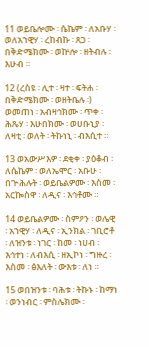11 ወይቤሎሙ ፡ ሴኬም ፡ ለአቡሃ ፡ ወለአኀዊሃ ፡ ረከብኩ ፡ ጸጋ ፡ በቅድሜክሙ ፡ ወኵሎ ፡ ዘትብሉ ፡ እሁብ ።

12 (ረስዩ ፡ ሊተ ፡ ዛተ ፡ ፍትሐ ፡ በቅድሜክሙ ፡ ወዘትቤሉ ፡) ወመጠነ ፡ አብዛኅክሙ ፡ ጥቀ ፡ ሕጼሃ ፡ እሁበክሙ ፡ ወሀቡኒያ ፡ ለዛቲ ፡ ወለት ፡ ትኩነኒ ፡ ብእሲተ ።

13 ወአውሥእዎ ፡ ደቂቀ ፡ ያዕቆብ ፡ ለሴኬም ፡ ወለኤሞር ፡ አቡሁ ፡ በጕሕሉት ፡ ወይቤልዎሙ ፡ እስመ ፡ አርኰስዋ ፡ ለዲና ፡ እኅቶሙ ።

14 ወይቤልዎሙ ፡ ስምዖን ፡ ወሌዊ ፡ አኀዊሃ ፡ ለዲና ፡ ኢንክል ፡ ገቢሮቶ ፡ ለዝንቱ ፡ ነገር ፡ ከመ ፡ ነሀብ ፡ እኅተነ ፡ ለብእሲ ፡ ዘኢኮነ ፡ ግዙረ ፡ እስመ ፡ ፅእለት ፡ ውእቱ ፡ ለነ ።

15 ወበዝንቱ ፡ ባሕቱ ፡ ትኩኑ ፡ ከማነ ፡ ወንነብር ፡ ምስሌክሙ ፡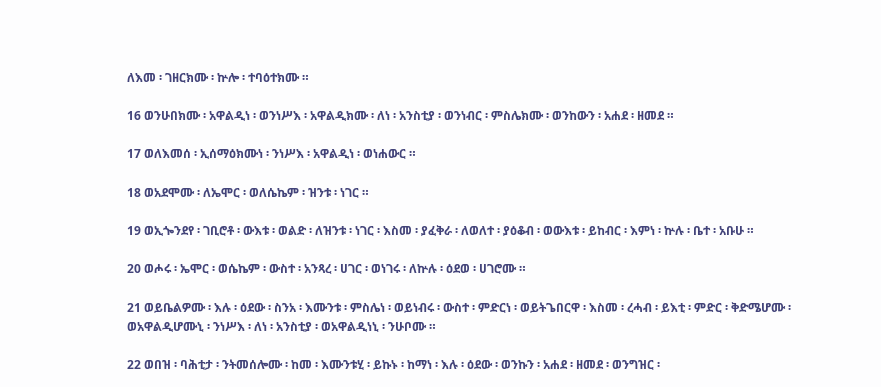ለእመ ፡ ገዘርክሙ ፡ ኵሎ ፡ ተባዕተክሙ ።

16 ወንሁበክሙ ፡ አዋልዲነ ፡ ወንነሥእ ፡ አዋልዲክሙ ፡ ለነ ፡ አንስቲያ ፡ ወንነብር ፡ ምስሌክሙ ፡ ወንከውን ፡ አሐደ ፡ ዘመደ ።

17 ወለእመሰ ፡ ኢሰማዕክሙነ ፡ ንነሥእ ፡ አዋልዲነ ፡ ወነሐውር ።

18 ወአደሞሙ ፡ ለኤሞር ፡ ወለሴኬም ፡ ዝንቱ ፡ ነገር ።

19 ወኢጐንደየ ፡ ገቢሮቶ ፡ ውእቱ ፡ ወልድ ፡ ለዝንቱ ፡ ነገር ፡ እስመ ፡ ያፈቅራ ፡ ለወለተ ፡ ያዕቆብ ፡ ወውእቱ ፡ ይከብር ፡ እምነ ፡ ኵሉ ፡ ቤተ ፡ አቡሁ ።

20 ወሖሩ ፡ ኤሞር ፡ ወሴኬም ፡ ውስተ ፡ አንጻረ ፡ ሀገር ፡ ወነገሩ ፡ ለኵሉ ፡ ዕደወ ፡ ሀገሮሙ ።

21 ወይቤልዎሙ ፡ እሉ ፡ ዕደው ፡ ስንአ ፡ እሙንቱ ፡ ምስሌነ ፡ ወይነብሩ ፡ ውስተ ፡ ምድርነ ፡ ወይትጌበርዋ ፡ እስመ ፡ ረሓብ ፡ ይእቲ ፡ ምድር ፡ ቅድሜሆሙ ፡ ወአዋልዲሆሙኒ ፡ ንነሥእ ፡ ለነ ፡ አንስቲያ ፡ ወአዋልዲነኒ ፡ ንሁቦሙ ።

22 ወበዝ ፡ ባሕቲታ ፡ ንትመሰሎሙ ፡ ከመ ፡ እሙንቱሂ ፡ ይኩኑ ፡ ከማነ ፡ እሉ ፡ ዕደው ፡ ወንኩን ፡ አሐደ ፡ ዘመደ ፡ ወንግዝር ፡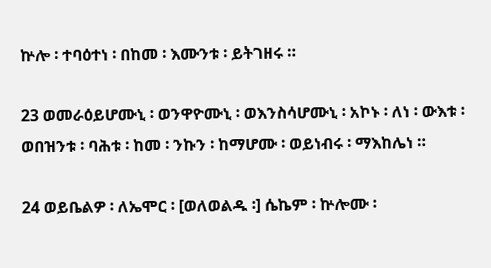ኵሎ ፡ ተባዕተነ ፡ በከመ ፡ እሙንቱ ፡ ይትገዘሩ ።

23 ወመራዕይሆሙኒ ፡ ወንዋዮሙኒ ፡ ወእንስሳሆሙኒ ፡ አኮኑ ፡ ለነ ፡ ውእቱ ፡ ወበዝንቱ ፡ ባሕቱ ፡ ከመ ፡ ንኩን ፡ ከማሆሙ ፡ ወይነብሩ ፡ ማእከሌነ ።

24 ወይቤልዎ ፡ ለኤሞር ፡ [ወለወልዱ ፡] ሴኬም ፡ ኵሎሙ ፡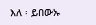እለ ፡ ይበውኡ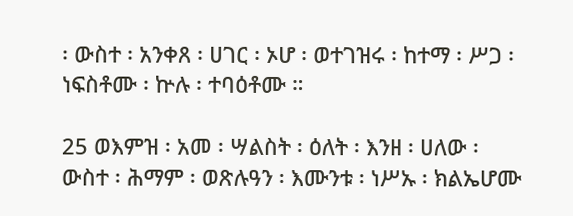፡ ውስተ ፡ አንቀጸ ፡ ሀገር ፡ ኦሆ ፡ ወተገዝሩ ፡ ከተማ ፡ ሥጋ ፡ ነፍስቶሙ ፡ ኵሉ ፡ ተባዕቶሙ ።

25 ወእምዝ ፡ አመ ፡ ሣልስት ፡ ዕለት ፡ እንዘ ፡ ሀለው ፡ ውስተ ፡ ሕማም ፡ ወጽሉዓን ፡ እሙንቱ ፡ ነሥኡ ፡ ክልኤሆሙ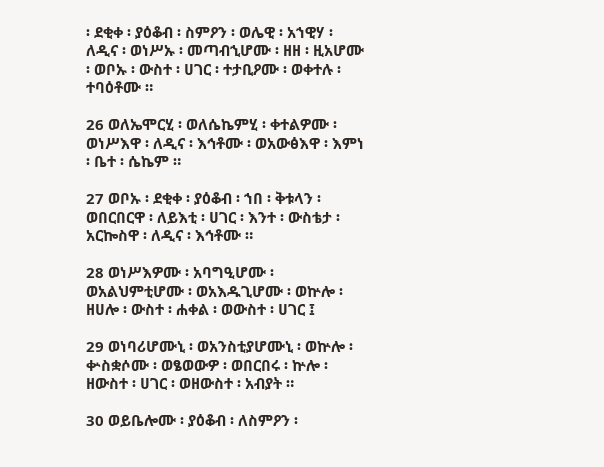፡ ደቂቀ ፡ ያዕቆብ ፡ ስምዖን ፡ ወሌዊ ፡ አኀዊሃ ፡ ለዲና ፡ ወነሥኡ ፡ መጣብኂሆሙ ፡ ዘዘ ፡ ዚአሆሙ ፡ ወቦኡ ፡ ውስተ ፡ ሀገር ፡ ተታቢዖሙ ፡ ወቀተሉ ፡ ተባዕቶሙ ።

26 ወለኤሞርሂ ፡ ወለሴኬምሂ ፡ ቀተልዎሙ ፡ ወነሥእዋ ፡ ለዲና ፡ እኅቶሙ ፡ ወአውፅእዋ ፡ እምነ ፡ ቤተ ፡ ሴኬም ።

27 ወቦኡ ፡ ደቂቀ ፡ ያዕቆብ ፡ ኀበ ፡ ቅቱላን ፡ ወበርበርዋ ፡ ለይእቲ ፡ ሀገር ፡ እንተ ፡ ውስቴታ ፡ አርኰስዋ ፡ ለዲና ፡ እኅቶሙ ።

28 ወነሥእዎሙ ፡ አባግዒሆሙ ፡ ወአልህምቲሆሙ ፡ ወአእዱጊሆሙ ፡ ወኵሎ ፡ ዘሀሎ ፡ ውስተ ፡ ሐቀል ፡ ወውስተ ፡ ሀገር ፤

29 ወነባሪሆሙኒ ፡ ወአንስቲያሆሙኒ ፡ ወኵሎ ፡ ቍስቋሶሙ ፡ ወፄወውዎ ፡ ወበርበሩ ፡ ኵሎ ፡ ዘውስተ ፡ ሀገር ፡ ወዘውስተ ፡ አብያት ።

30 ወይቤሎሙ ፡ ያዕቆብ ፡ ለስምዖን ፡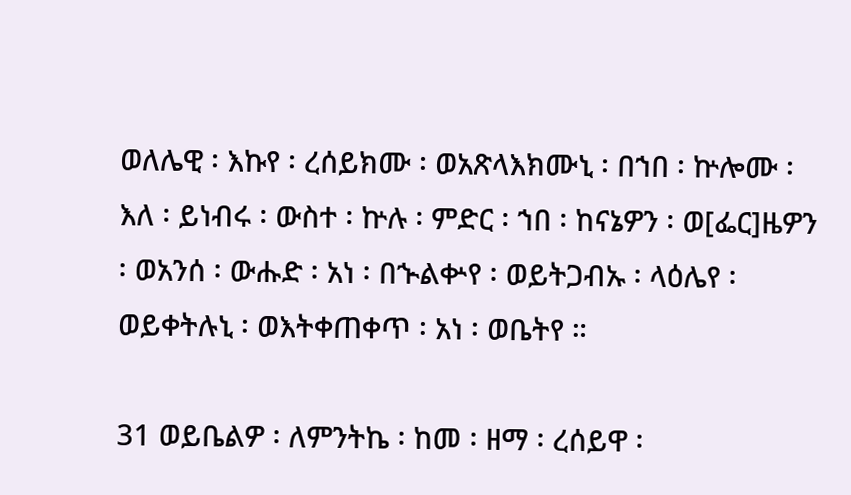ወለሌዊ ፡ እኩየ ፡ ረሰይክሙ ፡ ወአጽላእክሙኒ ፡ በኀበ ፡ ኵሎሙ ፡ እለ ፡ ይነብሩ ፡ ውስተ ፡ ኵሉ ፡ ምድር ፡ ኀበ ፡ ከናኔዎን ፡ ወ[ፌር]ዜዎን ፡ ወአንሰ ፡ ውሑድ ፡ አነ ፡ በኍልቍየ ፡ ወይትጋብኡ ፡ ላዕሌየ ፡ ወይቀትሉኒ ፡ ወእትቀጠቀጥ ፡ አነ ፡ ወቤትየ ።

31 ወይቤልዎ ፡ ለምንትኬ ፡ ከመ ፡ ዘማ ፡ ረሰይዋ ፡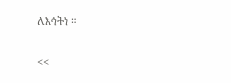ለእኅትነ ።

<<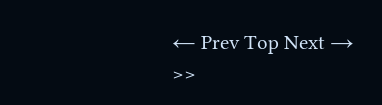← Prev Top Next → >>